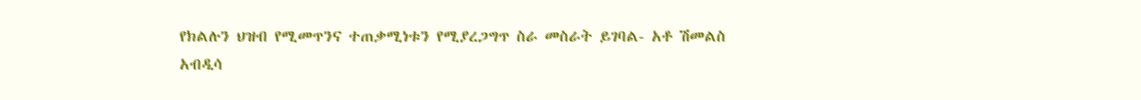የክልሉን ህዝብ የሚመጥንና ተጠቃሚነቱን የሚያረጋግጥ ስራ መስራት ይገባል- አቶ ሽመልስ አብዲሳ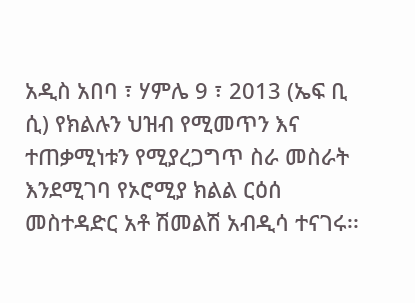አዲስ አበባ ፣ ሃምሌ 9 ፣ 2013 (ኤፍ ቢ ሲ) የክልሉን ህዝብ የሚመጥን እና ተጠቃሚነቱን የሚያረጋግጥ ስራ መስራት እንደሚገባ የኦሮሚያ ክልል ርዕሰ መስተዳድር አቶ ሽመልሽ አብዲሳ ተናገሩ፡፡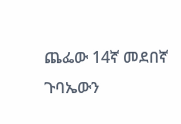ጨፌው 14ኛ መደበኛ ጉባኤውን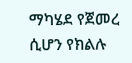ማካሄደ የጀመረ ሲሆን የክልሉ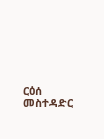ርዕሰ መስተዳድር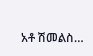አቶ ሽመልስ…